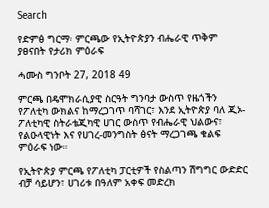Search

የድምፅ ግርማ፡ ምርጫው የኢትዮጵያን ብሔራዊ ጥቅም ያፀናበት የታሪክ ምዕራፍ

ሓሙስ ግንቦት 27, 2018 49

ምርጫ በዴሞክራሲያዊ ስርዓት ግንባታ ውስጥ የዜጎችን የፖለቲካ ውክልና ከማረጋገጥ ባሻገር፣ እንደ ኢትዮጵያ ባለ ጂኦ-ፖለቲካዊ ስትራቴጂካዊ ሀገር ውስጥ የብሔራዊ ህልውና፣ የልዑላዊነት እና የሀገረ-መንግስት ፅናት ማረጋገጫ ቁልፍ ምዕራፍ ነው።

የኢትዮጵያ ምርጫ የፖለቲካ ፓርቲዎች የስልጣን ሽግግር ውድድር ብቻ ሳይሆን፣ ሀገሪቱ በዓለም አቀፍ መድረክ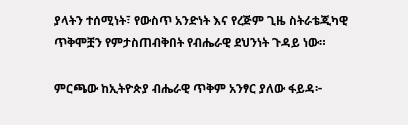ያላትን ተሰሚነት፣ የውስጥ አንድነት እና የረጅም ጊዜ ስትራቴጂካዊ ጥቅሞቿን የምታስጠብቅበት የብሔራዊ ደህንነት ጉዳይ ነው።

ምርጫው ከኢትዮጵያ ብሔራዊ ጥቅም አንፃር ያለው ፋይዳ፦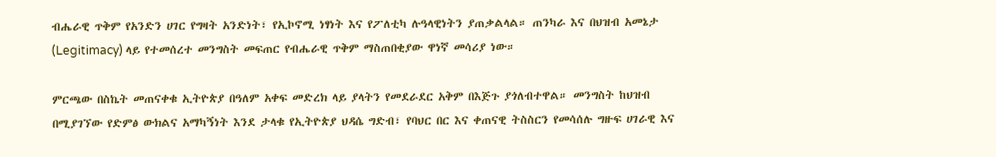ብሔራዊ ጥቅም የአንድን ሀገር የግዛት አንድነት፣ የኢኮኖሚ ነፃነት እና የፖለቲካ ሉዓላዊነትን ያጠቃልላል። ጠንካራ እና በህዝብ አመኔታ (Legitimacy) ላይ የተመሰረተ መንግስት መፍጠር የብሔራዊ ጥቅም ማስጠበቂያው ዋነኛ መሳሪያ ነው።

ምርጫው በስኬት መጠናቀቁ ኢትዮጵያ በዓለም አቀፍ መድረክ ላይ ያላትን የመደራደር አቅም በእጅጉ ያጎለብተዋል። መንግስት ከህዝብ በሚያገኘው የድምፅ ውክልና አማካኝነት እንደ ታላቁ የኢትዮጵያ ህዳሴ ግድብ፣ የባህር በር እና ቀጠናዊ ትስስርን የመሳሰሉ ግዙፍ ሀገራዊ እና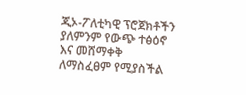ጂኦ-ፖለቲካዊ ፕሮጀክቶችን ያለምንም የውጭ ተፅዕኖ እና መሸማቀቅ ለማስፈፀም የሚያስችል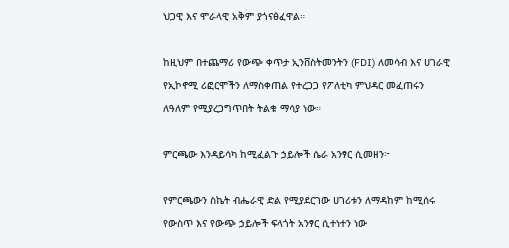ህጋዊ እና ሞራላዊ አቅም ያጎናፅፈዋል።

ከዚህም በተጨማሪ የውጭ ቀጥታ ኢንቨስትመንትን (FDI) ለመሳብ እና ሀገራዊ የኢኮኖሚ ሪፎርሞችን ለማስቀጠል የተረጋጋ የፖለቲካ ምህዳር መፈጠሩን ለዓለም የሚያረጋግጥበት ትልቁ ማሳያ ነው።

ምርጫው እንዳይሳካ ከሚፈልጉ ኃይሎች ሴራ አንፃር ሲመዘን፦

የምርጫውን ስኬት ብሔራዊ ድል የሚያደርገው ሀገሪቱን ለማዳከም ከሚሰሩ የውስጥ እና የውጭ ኃይሎች ፍላጎት አንፃር ሲተነተን ነው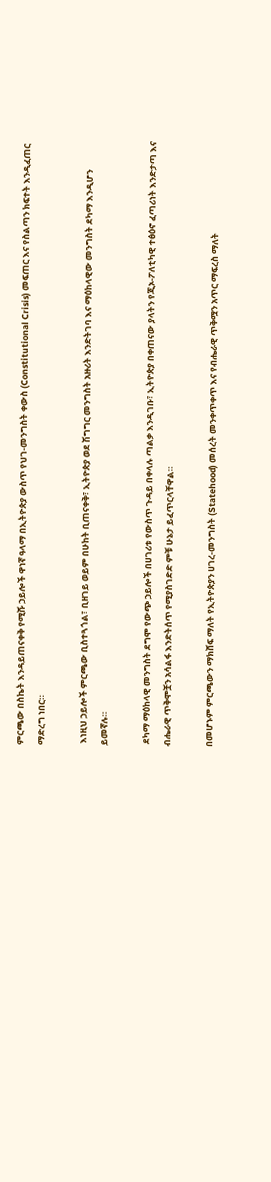ምርጫው በስኬት እንዳይጠናቀቅ የሚሹ ኃይሎች ዋነኛ ዓላማ በኢትዮጵያ ውስጥ የህገ-መንግስት ቀውስ (Constitutional Crisis) መፍጠር እና የስልጣን ክፍተት እንዲፈጠር ማድረግ ነበር።

 እነዚህ ኃይሎች ምርጫው ቢስተጓጎል፣ ቢዘገይ ወይም በሁከት ቢጠናቀቅ፣ ኢትዮጵያ ወደ ሽግግር መንግስት አዙሪት እንድትገባ እና ማዕከላዊው መንግስት ደካማ እንዲሆን ይመኛሉ።

 ደካማ ማዕከላዊ መንግስት ደግሞ የውጭ ኃይሎች በሀገሪቱ የውስጥ ጉዳይ በቀላሉ ጣልቃ እንዲገቡ፣ ኢትዮጵያ በቀጠናው ያላትን የጂኦ-ፖለቲካዊ ተፅዕኖ ፈጣሪነት እንድታጣ እና ብሔራዊ ጥቅሞቿን አሳልፋ እንድትሰጥ የሚያስገድድ ምቹ ሁኔታ ይፈጥርላቸዋል።

በመሆኑም ምርጫውን ማክሸፍ ማለት የኢትዮጵያን ሀገረ-መንግስት (Statehood) መሰረት መንቀጥቀጥ እና የብሔራዊ ጥቅሟን አጥር ማፍረስ ማለት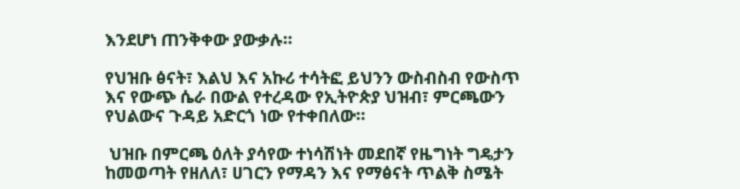እንደሆነ ጠንቅቀው ያውቃሉ።

የህዝቡ ፅናት፣ እልህ እና አኩሪ ተሳትፎ ይህንን ውስብስብ የውስጥ እና የውጭ ሴራ በውል የተረዳው የኢትዮጵያ ህዝብ፣ ምርጫውን የህልውና ጉዳይ አድርጎ ነው የተቀበለው።

 ህዝቡ በምርጫ ዕለት ያሳየው ተነሳሽነት መደበኛ የዜግነት ግዴታን ከመወጣት የዘለለ፣ ሀገርን የማዳን እና የማፅናት ጥልቅ ስሜት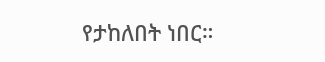የታከለበት ነበር።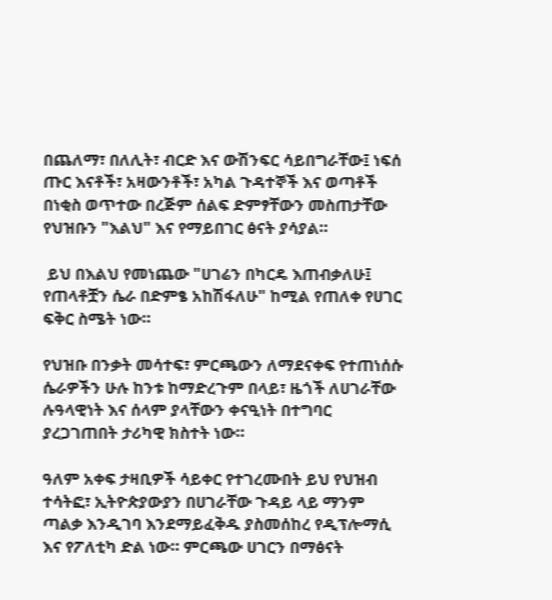በጨለማ፣ በለሊት፣ ብርድ እና ውሽንፍር ሳይበግራቸው፤ ነፍሰ ጡር እናቶች፣ አዛውንቶች፣ አካል ጉዳተኞች እና ወጣቶች በነቂስ ወጥተው በረጅም ሰልፍ ድምፃቸውን መስጠታቸው የህዝቡን "እልህ" እና የማይበገር ፅናት ያሳያል።

 ይህ በእልህ የመነጨው "ሀገሬን በካርዴ እጠብቃለሁ፤ የጠላቶቿን ሴራ በድምፄ አከሽፋለሁ" ከሚል የጠለቀ የሀገር ፍቅር ስሜት ነው።

የህዝቡ በንቃት መሳተፍ፣ ምርጫውን ለማደናቀፍ የተጠነሰሱ ሴራዎችን ሁሉ ከንቱ ከማድረጉም በላይ፣ ዜጎች ለሀገራቸው ሉዓላዊነት እና ሰላም ያላቸውን ቀናዒነት በተግባር ያረጋገጠበት ታሪካዊ ክስተት ነው።

ዓለም አቀፍ ታዛቢዎች ሳይቀር የተገረሙበት ይህ የህዝብ ተሳትፎ፣ ኢትዮጵያውያን በሀገራቸው ጉዳይ ላይ ማንም ጣልቃ እንዲገባ እንደማይፈቅዱ ያስመሰከረ የዲፕሎማሲ እና የፖለቲካ ድል ነው። ምርጫው ሀገርን በማፅናት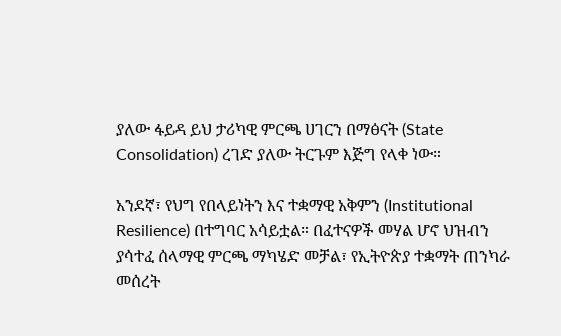ያለው ፋይዳ ይህ ታሪካዊ ምርጫ ሀገርን በማፅናት (State Consolidation) ረገድ ያለው ትርጉም እጅግ የላቀ ነው።

አንደኛ፣ የህግ የበላይነትን እና ተቋማዊ አቅምን (Institutional Resilience) በተግባር አሳይቷል። በፈተናዎች መሃል ሆኖ ህዝብን ያሳተፈ ሰላማዊ ምርጫ ማካሄድ መቻል፣ የኢትዮጵያ ተቋማት ጠንካራ መሰረት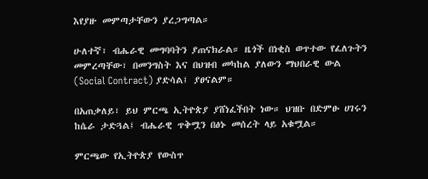እየያዙ መምጣታቸውን ያረጋግጣል።

ሁለተኛ፣ ብሔራዊ መግባባትን ያጠናክራል። ዜጎች በነቂስ ወጥተው የፈለጉትን መምረጣቸው፣ በመንግስት እና በህዝብ መካከል ያለውን ማህበራዊ ውል (Social Contract) ያድሳል፤ ያፀናልም።

በአጠቃለይ፣ ይህ ምርጫ ኢትዮጵያ ያሸነፈችበት ነው። ህዝቡ በድምፁ ሀገሩን ከሴራ ታድጓል፤ ብሔራዊ ጥቅሟን በፅኑ መሰረት ላይ አቁሟል።

ምርጫው የኢትዮጵያ የውስጥ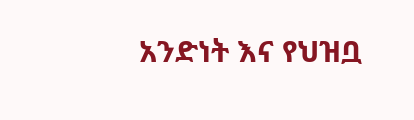አንድነት እና የህዝቧ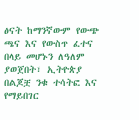ፅናት ከማንኛውም የውጭ ጫና እና የውስጥ ፈተና በላይ መሆኑን ለዓለም ያወጀበት፣ ኢትዮጵያ በልጆቿ ንቁ ተሳትፎ እና የማይበገር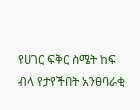የሀገር ፍቅር ስሜት ከፍ ብላ የታየችበት አንፀባራቂ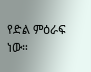የድል ምዕራፍ ነው።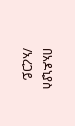በአዶኒያስ /አረጋይ